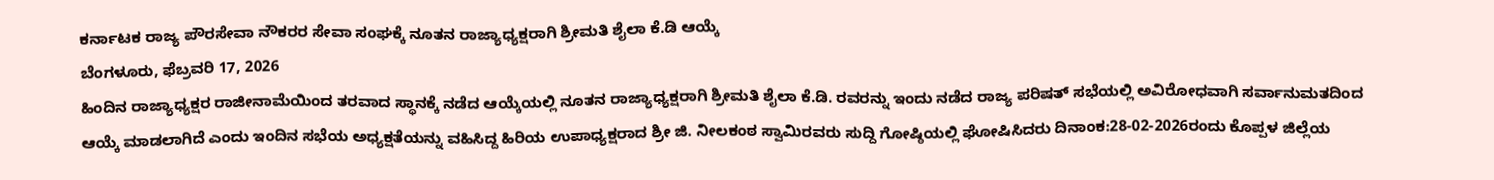ಕರ್ನಾಟಕ ರಾಜ್ಯ ಪೌರಸೇವಾ ನೌಕರರ ಸೇವಾ ಸಂಘಕ್ಕೆ ನೂತನ ರಾಜ್ಯಾಧ್ಯಕ್ಷರಾಗಿ ಶ್ರೀಮತಿ ಶೈಲಾ ಕೆ.ಡಿ ಆಯ್ಕೆ
ಬೆಂಗಳೂರು, ಫೆಬ್ರವರಿ 17, 2026
ಹಿಂದಿನ ರಾಜ್ಯಾಧ್ಯಕ್ಷರ ರಾಜೀನಾಮೆಯಿಂದ ತರವಾದ ಸ್ಥಾನಕ್ಕೆ ನಡೆದ ಆಯ್ಕೆಯಲ್ಲಿ ನೂತನ ರಾಜ್ಯಾಧ್ಯಕ್ಷರಾಗಿ ಶ್ರೀಮತಿ ಶೈಲಾ ಕೆ.ಡಿ. ರವರನ್ನು ಇಂದು ನಡೆದ ರಾಜ್ಯ ಪರಿಷತ್ ಸಭೆಯಲ್ಲಿ ಅವಿರೋಧವಾಗಿ ಸರ್ವಾನುಮತದಿಂದ ಆಯ್ಕೆ ಮಾಡಲಾಗಿದೆ ಎಂದು ಇಂದಿನ ಸಭೆಯ ಅಧ್ಯಕ್ಷತೆಯನ್ನು ವಹಿಸಿದ್ದ ಹಿರಿಯ ಉಪಾಧ್ಯಕ್ಷರಾದ ಶ್ರೀ ಜಿ. ನೀಲಕಂಠ ಸ್ವಾಮಿರವರು ಸುದ್ದಿ ಗೋಷ್ಠಿಯಲ್ಲಿ ಘೋಷಿಸಿದರು ದಿನಾಂಕ:28-02-2026ರಂದು ಕೊಪ್ಪಳ ಜಿಲ್ಲೆಯ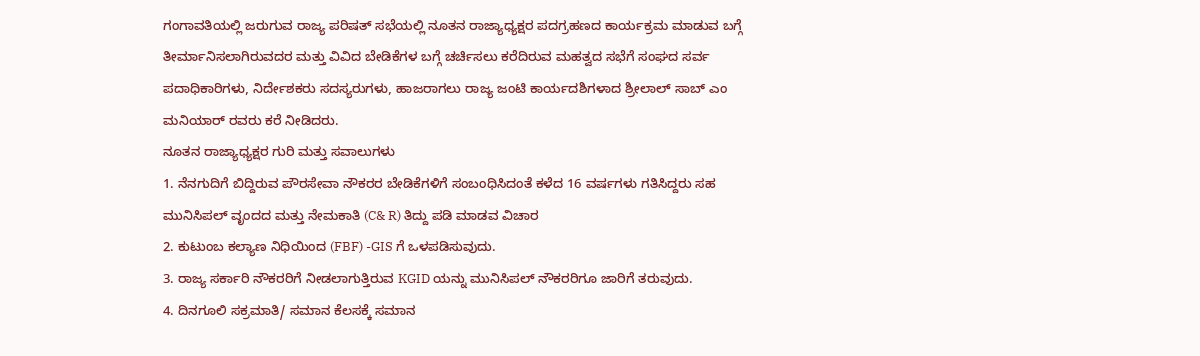ಗಂಗಾವತಿಯಲ್ಲಿ ಜರುಗುವ ರಾಜ್ಯ ಪರಿಷತ್ ಸಭೆಯಲ್ಲಿ ನೂತನ ರಾಜ್ಯಾಧ್ಯಕ್ಷರ ಪದಗ್ರಹಣದ ಕಾರ್ಯಕ್ರಮ ಮಾಡುವ ಬಗ್ಗೆ ತೀರ್ಮಾನಿಸಲಾಗಿರುವದರ ಮತ್ತು ವಿವಿದ ಬೇಡಿಕೆಗಳ ಬಗ್ಗೆ ಚರ್ಚಿಸಲು ಕರೆದಿರುವ ಮಹತ್ವದ ಸಭೆಗೆ ಸಂಘದ ಸರ್ವ ಪದಾಧಿಕಾರಿಗಳು, ನಿರ್ದೇಶಕರು ಸದಸ್ಯರುಗಳು, ಹಾಜರಾಗಲು ರಾಜ್ಯ ಜಂಟಿ ಕಾರ್ಯದಶಿಗಳಾದ ಶ್ರೀಲಾಲ್ ಸಾಬ್ ಎಂ ಮನಿಯಾರ್ ರವರು ಕರೆ ನೀಡಿದರು.
ನೂತನ ರಾಜ್ಯಾಧ್ಯಕ್ಷರ ಗುರಿ ಮತ್ತು ಸವಾಲುಗಳು
1. ನೆನಗುದಿಗೆ ಬಿದ್ದಿರುವ ಪೌರಸೇವಾ ನೌಕರರ ಬೇಡಿಕೆಗಳಿಗೆ ಸಂಬಂಧಿಸಿದಂತೆ ಕಳೆದ 16 ವರ್ಷಗಳು ಗತಿಸಿದ್ದರು ಸಹ ಮುನಿಸಿಪಲ್ ವೃಂದದ ಮತ್ತು ನೇಮಕಾತಿ (C& R) ತಿದ್ದು ಪಡಿ ಮಾಡವ ವಿಚಾರ
2. ಕುಟುಂಬ ಕಲ್ಯಾಣ ನಿಧಿಯಿಂದ (FBF) -GIS ಗೆ ಒಳಪಡಿಸುವುದು.
3. ರಾಜ್ಯ ಸರ್ಕಾರಿ ನೌಕರರಿಗೆ ನೀಡಲಾಗುತ್ತಿರುವ KGID ಯನ್ನು ಮುನಿಸಿಪಲ್ ನೌಕರರಿಗೂ ಜಾರಿಗೆ ತರುವುದು.
4. ದಿನಗೂಲಿ ಸಕ್ರಮಾತಿ/ ಸಮಾನ ಕೆಲಸಕ್ಕೆ ಸಮಾನ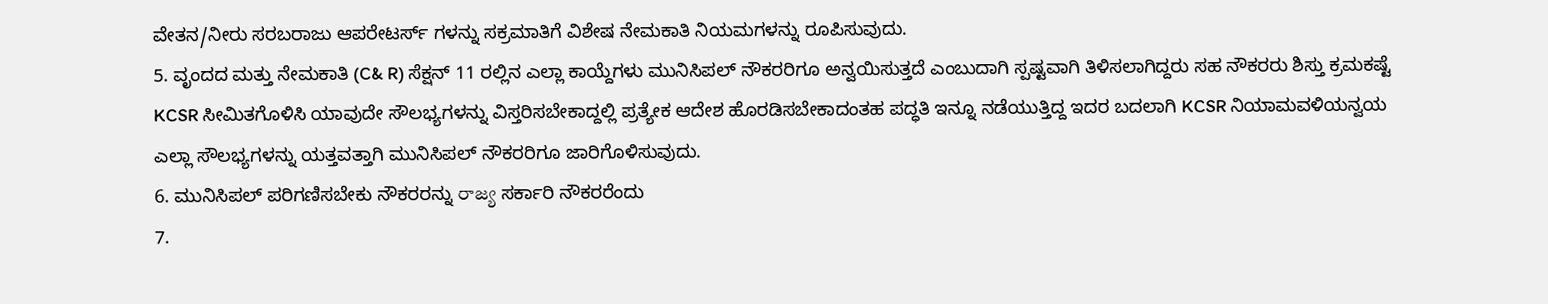ವೇತನ/ನೀರು ಸರಬರಾಜು ಆಪರೇಟರ್ಸ್ ಗಳನ್ನು ಸಕ್ರಮಾತಿಗೆ ವಿಶೇಷ ನೇಮಕಾತಿ ನಿಯಮಗಳನ್ನು ರೂಪಿಸುವುದು.
5. ವೃಂದದ ಮತ್ತು ನೇಮಕಾತಿ (C& R) ಸೆಕ್ಷನ್ 11 ರಲ್ಲಿನ ಎಲ್ಲಾ ಕಾಯ್ದೆಗಳು ಮುನಿಸಿಪಲ್ ನೌಕರರಿಗೂ ಅನ್ವಯಿಸುತ್ತದೆ ಎಂಬುದಾಗಿ ಸ್ಪಷ್ಟವಾಗಿ ತಿಳಿಸಲಾಗಿದ್ದರು ಸಹ ನೌಕರರು ಶಿಸ್ತು ಕ್ರಮಕಷ್ಟೆ KCSR ಸೀಮಿತಗೊಳಿಸಿ ಯಾವುದೇ ಸೌಲಭ್ಯಗಳನ್ನು ವಿಸ್ತರಿಸಬೇಕಾದ್ದಲ್ಲಿ ಪ್ರತ್ಯೇಕ ಆದೇಶ ಹೊರಡಿಸಬೇಕಾದಂತಹ ಪದ್ಧತಿ ಇನ್ನೂ ನಡೆಯುತ್ತಿದ್ದ ಇದರ ಬದಲಾಗಿ KCSR ನಿಯಾಮವಳಿಯನ್ವಯ ಎಲ್ಲಾ ಸೌಲಭ್ಯಗಳನ್ನು ಯತ್ತವತ್ತಾಗಿ ಮುನಿಸಿಪಲ್ ನೌಕರರಿಗೂ ಜಾರಿಗೊಳಿಸುವುದು.
6. ಮುನಿಸಿಪಲ್ ಪರಿಗಣಿಸಬೇಕು ನೌಕರರನ್ನು రాజ్య ಸರ್ಕಾರಿ ನೌಕರರೆಂದು
7.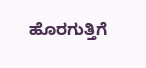ಹೊರಗುತ್ತಿಗೆ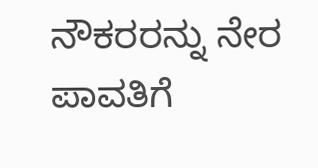ನೌಕರರನ್ನು ನೇರ ಪಾವತಿಗೆ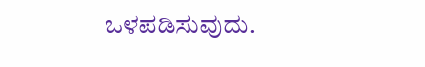ಒಳಪಡಿಸುವುದು.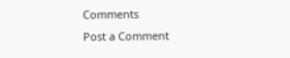Comments
Post a Comment